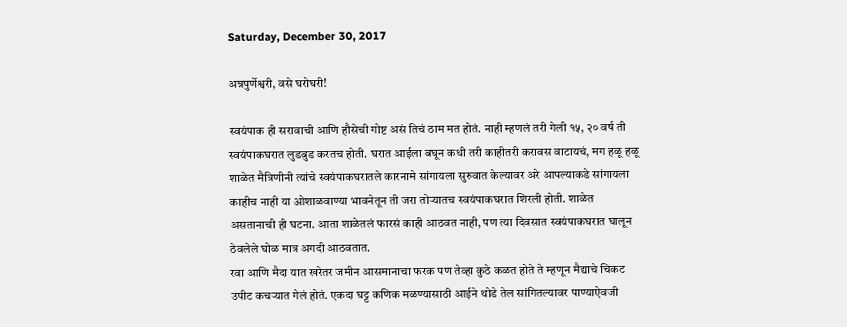Saturday, December 30, 2017

अन्नपुर्णेश्वरी, वसे घरोघरी!

स्वयंपाक ही सरावाची आणि हौसेची गोष्ट असं तिचं ठाम मत होतं. नाही म्हणलं तरी गेली १५, २० वर्ष ती स्वयंपाकघरात लुडबुड करतच होती. घरात आईला बघून कधी तरी काहीतरी करावस वाटायचं, मग हळू हळू शाळेत मैत्रिणीनी त्यांचे स्वयंपाकघरातले कारनामे सांगायला सुरुवात केल्यावर अरे आपल्याकडे सांगायला काहीच नाही या ओशाळवाण्या भावनेतून ती जरा तोऱ्यातच स्वयंपाकघरात शिरली होती. शाळेत असतानाची ही घटना. आता शाळेतलं फारसं काही आठवत नाही, पण त्या दिवसात स्वयंपाकघरात घालून ठेवलेले घोळ मात्र अगदी आठवतात.
रवा आणि मैदा यात खरेतर जमीन आसमानाचा फरक पण तेव्हा कुठे कळत होते ते म्हणून मैद्याचे चिकट उपीट कचऱ्यात गेलं होतं. एकदा घट्ट कणिक मळण्यासाठी आईने थोडे तेल सांगितल्यावर पाण्याऐवजी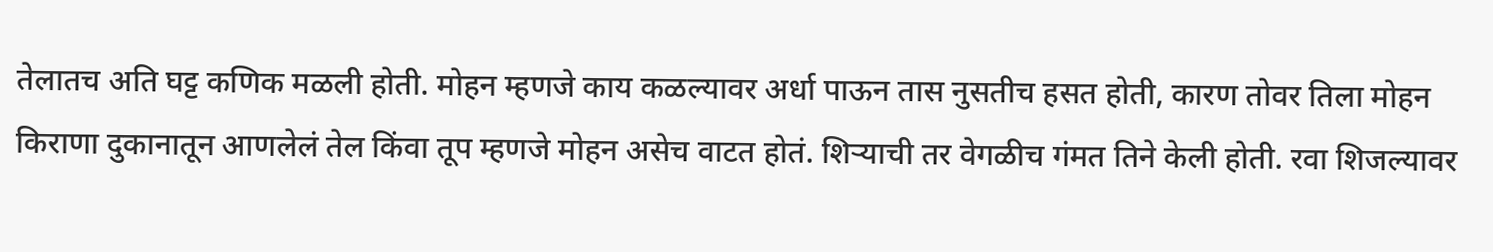तेलातच अति घट्ट कणिक मळली होती. मोहन म्हणजे काय कळल्यावर अर्धा पाऊन तास नुसतीच हसत होती, कारण तोवर तिला मोहन किराणा दुकानातून आणलेलं तेल किंवा तूप म्हणजे मोहन असेच वाटत होतं. शिऱ्याची तर वेगळीच गंमत तिने केली होती. रवा शिजल्यावर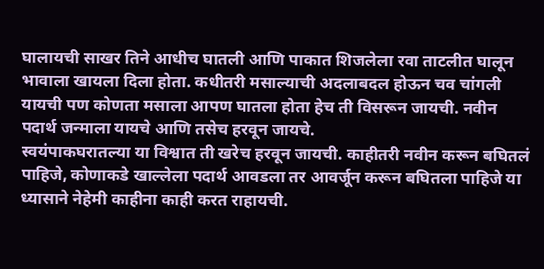घालायची साखर तिने आधीच घातली आणि पाकात शिजलेला रवा ताटलीत घालून भावाला खायला दिला होता. कधीतरी मसाल्याची अदलाबदल होऊन चव चांगली यायची पण कोणता मसाला आपण घातला होता हेच ती विसरून जायची. नवीन पदार्थ जन्माला यायचे आणि तसेच हरवून जायचे.
स्वयंपाकघरातल्या या विश्वात ती खरेच हरवून जायची. काहीतरी नवीन करून बघितलं पाहिजे, कोणाकडे खाल्लेला पदार्थ आवडला तर आवर्जून करून बघितला पाहिजे या ध्यासाने नेहेमी काहीना काही करत राहायची.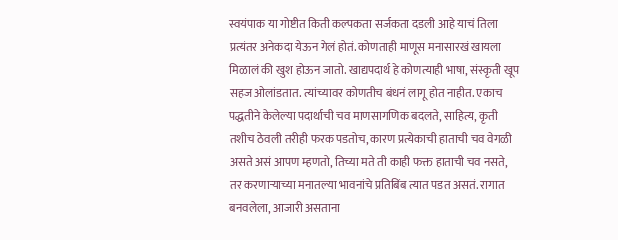स्वयंपाक या गोष्टीत किती कल्पकता सर्जकता दडली आहे याचं तिला प्रत्यंतर अनेकदा येऊन गेलं होतं. कोणताही माणूस मनासारखं खायला मिळालं की खुश होऊन जातो. खाद्यपदार्थ हे कोणत्याही भाषा, संस्कृती खूप सहज ओलांडतात. त्यांच्यावर कोणतीच बंधनं लागू होत नाहीत. एकाच पद्धतीने केलेल्या पदार्थाची चव माणसागणिक बदलते, साहित्य, कृती तशीच ठेवली तरीही फरक पडतोच, कारण प्रत्येकाची हाताची चव वेगळी असते असं आपण म्हणतो, तिच्या मते ती काही फक्त हाताची चव नसते, तर करणाऱ्याच्या मनातल्या भावनांचे प्रतिबिंब त्यात पडत असतं. रागात बनवलेला, आजारी असताना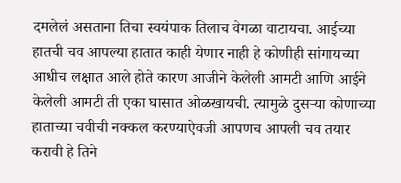दमलेलं असताना तिचा स्वयंपाक तिलाच वेगळा वाटायचा. आईच्या हातची चव आपल्या हातात काही येणार नाही हे कोणीही सांगायच्या आधीच लक्षात आले होते कारण आजीने केलेली आमटी आणि आईने केलेली आमटी ती एका घासात ओळखायची. त्यामुळे दुसऱ्या कोणाच्या हाताच्या चवीची नक्कल करण्याऐवजी आपणच आपली चव तयार करावी हे तिने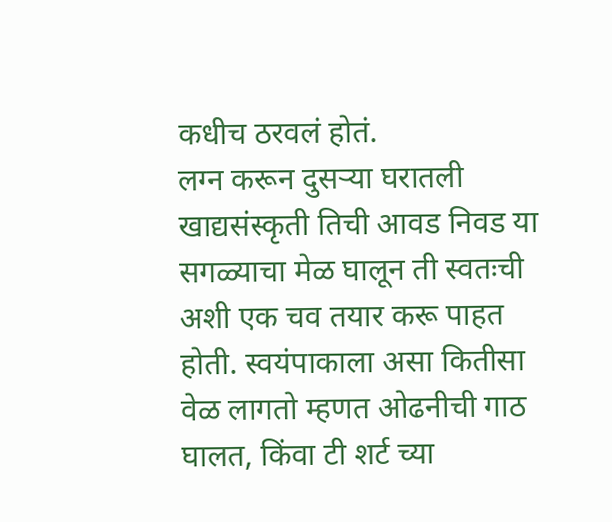कधीच ठरवलं होतं.
लग्न करून दुसऱ्या घरातली खाद्यसंस्कृती तिची आवड निवड या सगळ्याचा मेळ घालून ती स्वतःची अशी एक चव तयार करू पाहत होती. स्वयंपाकाला असा कितीसा वेळ लागतो म्हणत ओढनीची गाठ घालत, किंवा टी शर्ट च्या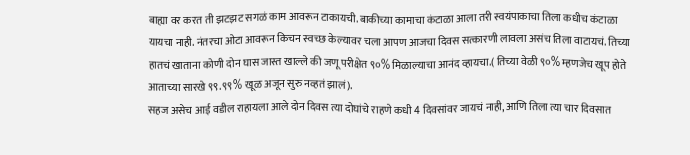बाह्या वर करत ती झटझट सगळं काम आवरून टाकायची. बाकीच्या कामाचा कंटाळा आला तरी स्वयंपाकाचा तिला कधीच कंटाळा यायचा नाही. नंतरचा ओटा आवरून किचन स्वच्छ केल्यावर चला आपण आजचा दिवस सत्कारणी लावला असंच तिला वाटायचं. तिच्या हातचं खाताना कोणी दोन घास जास्त खाल्ले की जणू परीक्षेत ९०% मिळाल्याचा आनंद व्हायचा.( तिच्या वेळी ९०% म्हणजेच खूप होते आताच्या सारखे ९९.९९% खूळ अजून सुरु नव्हतं झालं).
सहज असेच आई वडील राहायला आले दोन दिवस त्या दोघांचे राहणे कधी 4 दिवसांवर जायचं नाही, आणि तिला त्या चार दिवसात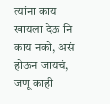त्यांना काय खायला देऊ नि काय नको, असं होऊन जायचं, जणू काही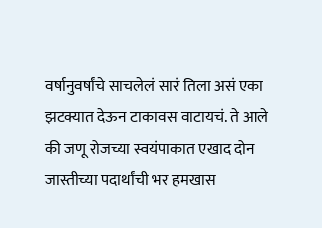वर्षानुवर्षांचे साचलेलं सारं तिला असं एका झटक्यात देऊन टाकावस वाटायचं. ते आले की जणू रोजच्या स्वयंपाकात एखाद दोन जास्तीच्या पदार्थांची भर हमखास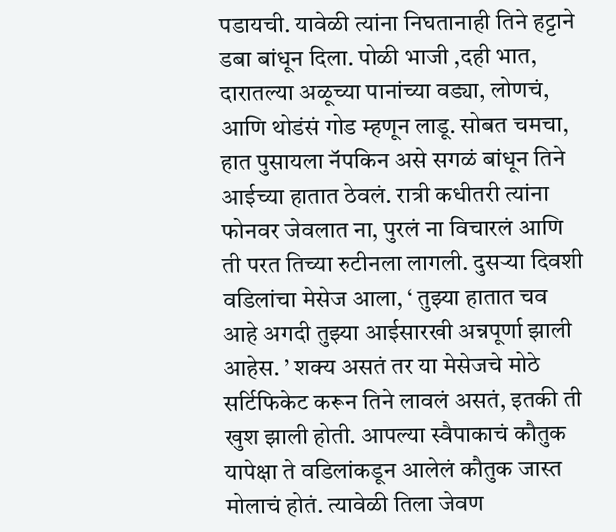पडायची. यावेळी त्यांना निघतानाही तिने हट्टाने डबा बांधून दिला. पोळी भाजी ,दही भात, दारातल्या अळूच्या पानांच्या वड्या, लोणचं, आणि थोडंसं गोड म्हणून लाडू. सोबत चमचा, हात पुसायला नॅपकिन असे सगळं बांधून तिने आईच्या हातात ठेवलं. रात्री कधीतरी त्यांना फोनवर जेवलात ना, पुरलं ना विचारलं आणि ती परत तिच्या रुटीनला लागली. दुसऱ्या दिवशी वडिलांचा मेसेज आला, ‘ तुझ्या हातात चव आहे अगदी तुझ्या आईसारखी अन्नपूर्णा झाली आहेस. ’ शक्य असतं तर या मेसेजचे मोठे सर्टिफिकेट करून तिने लावलं असतं, इतकी ती खुश झाली होती. आपल्या स्वैपाकाचं कौतुक यापेक्षा ते वडिलांकडून आलेलं कौतुक जास्त मोलाचं होतं. त्यावेळी तिला जेवण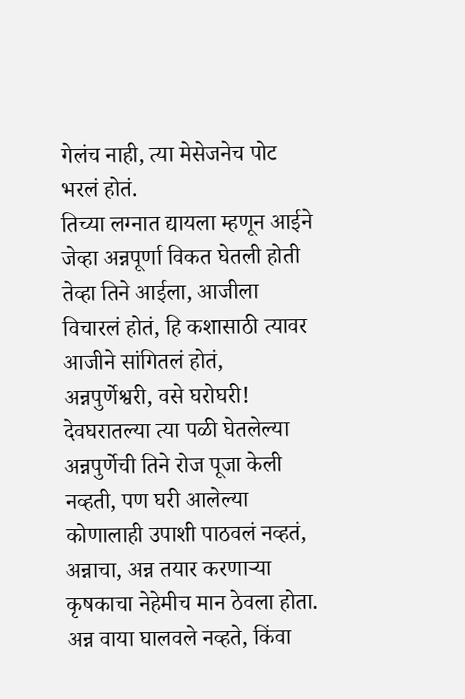गेलंच नाही, त्या मेसेजनेच पोट भरलं होतं.
तिच्या लग्नात द्यायला म्हणून आईने जेव्हा अन्नपूर्णा विकत घेतली होती तेव्हा तिने आईला, आजीला विचारलं होतं, हि कशासाठी त्यावर आजीने सांगितलं होतं, अन्नपुर्णेश्वरी, वसे घरोघरी! देवघरातल्या त्या पळी घेतलेल्या अन्नपुर्णेची तिने रोज पूजा केली नव्हती, पण घरी आलेल्या कोणालाही उपाशी पाठवलं नव्हतं, अन्नाचा, अन्न तयार करणाऱ्या कृषकाचा नेहेमीच मान ठेवला होता. अन्न वाया घालवले नव्हते, किंवा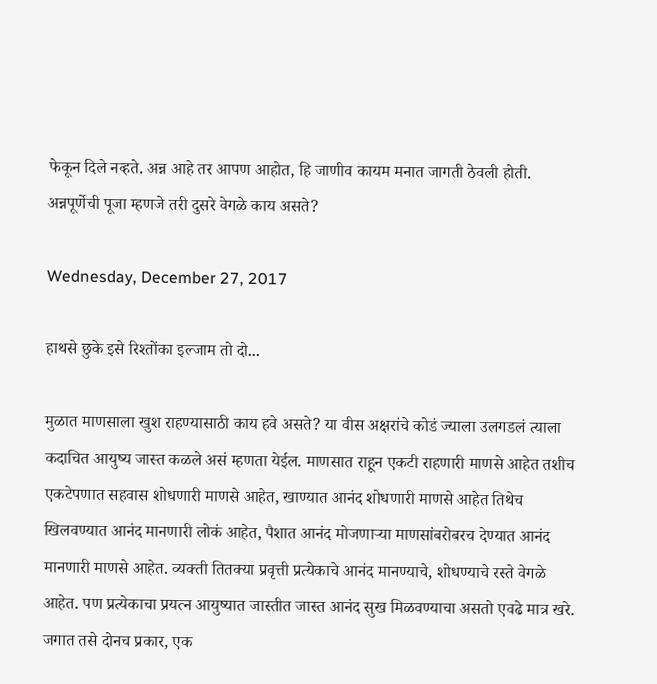फेकून दिले नव्हते. अन्न आहे तर आपण आहोत, हि जाणीव कायम मनात जागती ठेवली होती. अन्नपूर्णेची पूजा म्हणजे तरी दुसरे वेगळे काय असते?

Wednesday, December 27, 2017

हाथसे छुके इसे रिश्तोंका इल्जाम तो दो...

मुळात माणसाला खुश राहण्यासाठी काय हवे असते? या वीस अक्षरांचे कोडं ज्याला उलगडलं त्याला कदाचित आयुष्य जास्त कळले असं म्हणता येईल. माणसात राहून एकटी राहणारी माणसे आहेत तशीच एकटेपणात सहवास शोधणारी माणसे आहेत, खाण्यात आनंद शोधणारी माणसे आहेत तिथेच खिलवण्यात आनंद मानणारी लोकं आहेत, पैशात आनंद मोजणाऱ्या माणसांबरोबरच देण्यात आनंद मानणारी माणसे आहेत. व्यक्ती तितक्या प्रवृत्ती प्रत्येकाचे आनंद मानण्याचे, शोधण्याचे रस्ते वेगळे आहेत. पण प्रत्येकाचा प्रयत्न आयुष्यात जास्तीत जास्त आनंद सुख मिळवण्याचा असतो एवढे मात्र खरे.
जगात तसे दोनच प्रकार, एक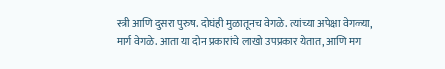स्त्री आणि दुसरा पुरुष. दोघंही मुळातूनच वेगळे. त्यांच्या अपेक्षा वेगळ्या, मार्ग वेगळे. आता या दोन प्रकारांचे लाखो उपप्रकार येतात, आणि मग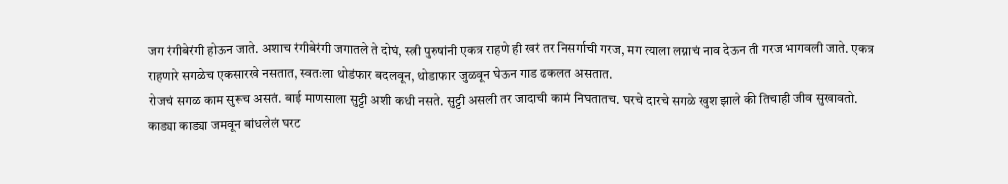जग रंगीबेरंगी होऊन जाते. अशाच रंगीबेरंगी जगातले ते दोघं, स्त्री पुरुषांनी एकत्र राहणे ही खरं तर निसर्गाची गरज, मग त्याला लग्नाचं नाव देऊन ती गरज भागवली जाते. एकत्र राहणारे सगळेच एकसारखे नसतात, स्वतःला थोडंफार बदलवून, थोडाफार जुळवून घेऊन गाड ढकलत असतात.
रोजचं सगळ काम सुरूच असतं. बाई माणसाला सुट्टी अशी कधी नसते. सुट्टी असली तर जादाची कामं निघतातच. घरचे दारचे सगळे खुश झाले की तिचाही जीव सुखावतो. काड्या काड्या जमवून बांधलेलं घरट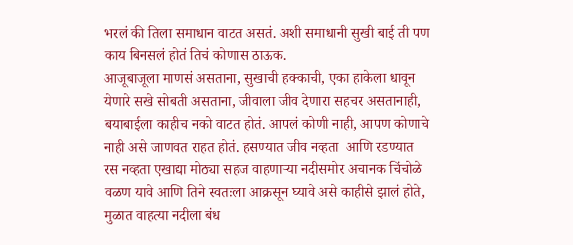भरलं की तिला समाधान वाटत असतं. अशी समाधानी सुखी बाई ती पण काय बिनसलं होतं तिचं कोणास ठाऊक.
आजूबाजूला माणसं असताना, सुखाची हक्काची, एका हाकेला धावून येणारे सखे सोबती असताना, जीवाला जीव देणारा सहचर असतानाही, बयाबाईला काहीच नको वाटत होतं. आपलं कोणी नाही, आपण कोणाचे नाही असे जाणवत राहत होतं. हसण्यात जीव नव्हता  आणि रडण्यात रस नव्हता एखाद्या मोठ्या सहज वाहणाऱ्या नदीसमोर अचानक चिंचोळे वळण यावे आणि तिने स्वतःला आक्रसून घ्यावे असे काहीसे झालं होते, मुळात वाहत्या नदीला बंध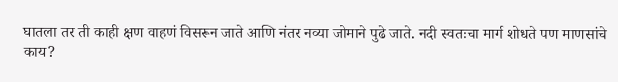घातला तर ती काही क्षण वाहणं विसरून जाते आणि नंतर नव्या जोमाने पुढे जाते. नदी स्वतःचा मार्ग शोधते पण माणसांचे काय?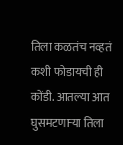तिला कळतंच नव्हतं कशी फोडायची ही कोंडी. आतल्या आत घुसमटणाऱ्या तिला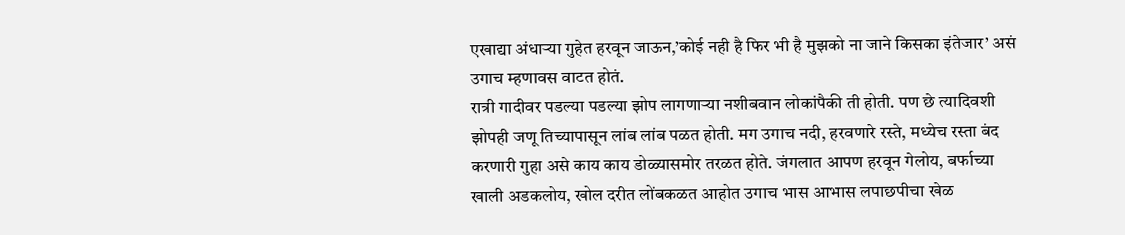एखाद्या अंधाऱ्या गुहेत हरवून जाऊन,’कोई नही है फिर भी है मुझको ना जाने किसका इंतेजार’ असं उगाच म्हणावस वाटत होतं.
रात्री गादीवर पडल्या पडल्या झोप लागणाऱ्या नशीबवान लोकांपैकी ती होती. पण छे त्यादिवशी झोपही जणू तिच्यापासून लांब लांब पळत होती. मग उगाच नदी, हरवणारे रस्ते, मध्येच रस्ता बंद करणारी गुहा असे काय काय डोळ्यासमोर तरळत होते. जंगलात आपण हरवून गेलोय, बर्फाच्या खाली अडकलोय, खोल दरीत लोंबकळत आहोत उगाच भास आभास लपाछपीचा खेळ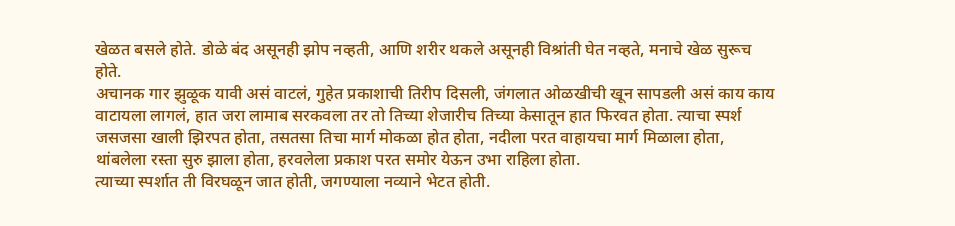खेळत बसले होते. डोळे बंद असूनही झोप नव्हती, आणि शरीर थकले असूनही विश्रांती घेत नव्हते, मनाचे खेळ सुरूच होते.
अचानक गार झुळूक यावी असं वाटलं, गुहेत प्रकाशाची तिरीप दिसली, जंगलात ओळखीची खून सापडली असं काय काय वाटायला लागलं, हात जरा लामाब सरकवला तर तो तिच्या शेजारीच तिच्या केसातून हात फिरवत होता. त्याचा स्पर्श जसजसा खाली झिरपत होता, तसतसा तिचा मार्ग मोकळा होत होता, नदीला परत वाहायचा मार्ग मिळाला होता, थांबलेला रस्ता सुरु झाला होता, हरवलेला प्रकाश परत समोर येऊन उभा राहिला होता.
त्याच्या स्पर्शात ती विरघळून जात होती, जगण्याला नव्याने भेटत होती.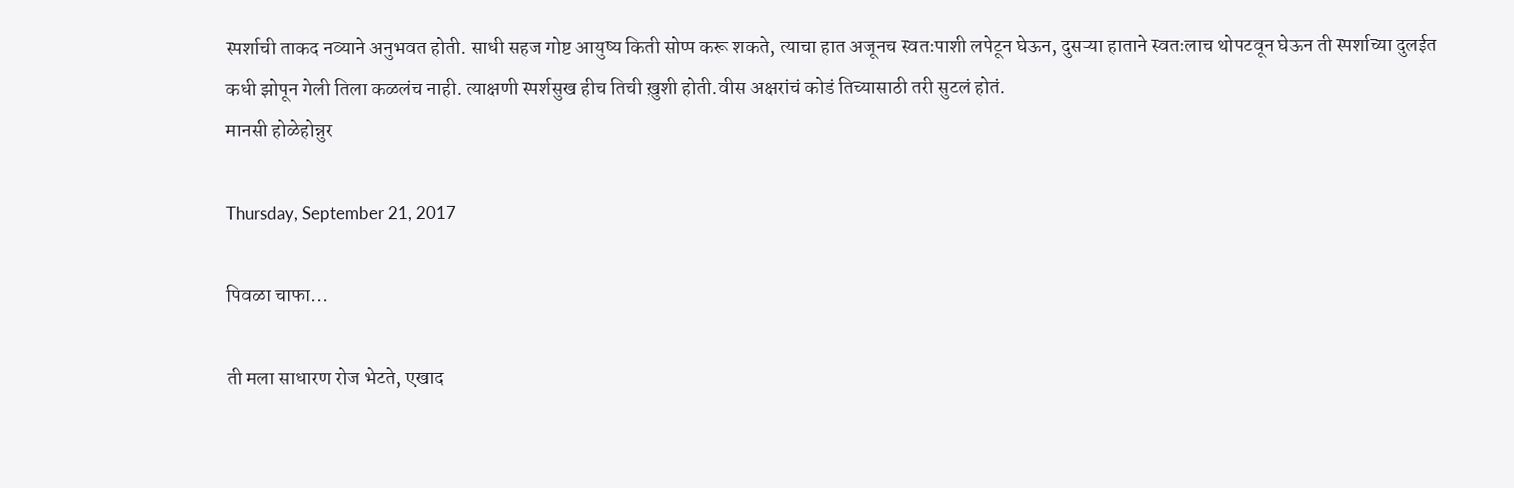स्पर्शाची ताकद नव्याने अनुभवत होती. साधी सहज गोष्ट आयुष्य किती सोप्प करू शकते, त्याचा हात अजूनच स्वतःपाशी लपेटून घेऊन, दुसऱ्या हाताने स्वतःलाच थोपटवून घेऊन ती स्पर्शाच्या दुलईत कधी झोपून गेली तिला कळलंच नाही. त्याक्षणी स्पर्शसुख हीच तिची ख़ुशी होती.वीस अक्षरांचं कोडं तिच्यासाठी तरी सुटलं होतं.
मानसी होळेहोन्नुर

Thursday, September 21, 2017

पिवळा चाफा...

ती मला साधारण रोज भेटते, एखाद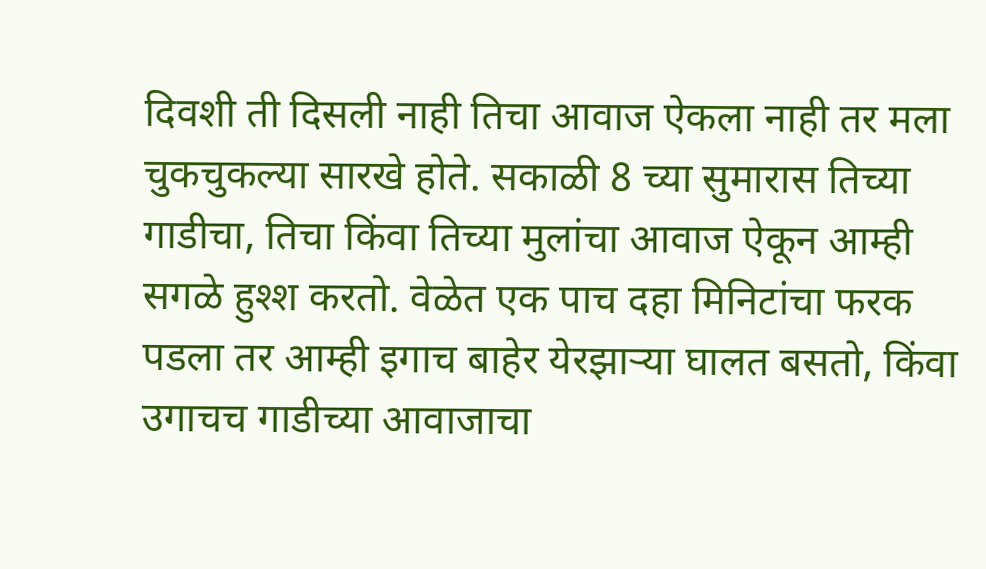दिवशी ती दिसली नाही तिचा आवाज ऐकला नाही तर मला चुकचुकल्या सारखे होते. सकाळी 8 च्या सुमारास तिच्या गाडीचा, तिचा किंवा तिच्या मुलांचा आवाज ऐकून आम्ही सगळे हुश्श करतो. वेळेत एक पाच दहा मिनिटांचा फरक पडला तर आम्ही इगाच बाहेर येरझाऱ्या घालत बसतो, किंवा उगाचच गाडीच्या आवाजाचा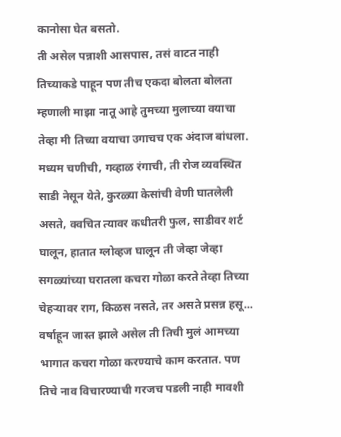कानोसा घेत बसतो.
ती असेल पन्नाशी आसपास, तसं वाटत नाही तिच्याकडे पाहून पण तीच एकदा बोलता बोलता म्हणाली माझा नातू आहे तुमच्या मुलाच्या वयाचा तेव्हा मी तिच्या वयाचा उगाचच एक अंदाज बांधला. मध्यम चणीची, गव्हाळ रंगाची, ती रोज व्यवस्थित साडी नेसून येते, कुरळ्या केसांची वेणी घातलेली असते, क्वचित त्यावर कधीतरी फुल, साडीवर शर्ट घालून, हातात ग्लोव्हज घालून ती जेव्हा जेव्हा सगळ्यांच्या घरातला कचरा गोळा करते तेव्हा तिच्या चेहऱ्यावर राग, किळस नसते, तर असते प्रसन्न हसू...
वर्षाहून जास्त झाले असेल ती तिची मुलं आमच्या भागात कचरा गोळा करण्याचे काम करतात. पण तिचे नाव विचारण्याची गरजच पडली नाही मावशी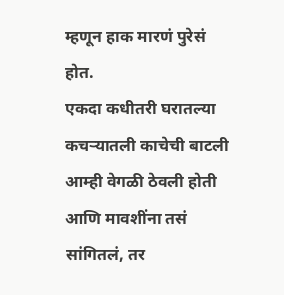म्हणून हाक मारणं पुरेसं होत.
एकदा कधीतरी घरातल्या कचऱ्यातली काचेची बाटली आम्ही वेगळी ठेवली होती आणि मावशींना तसं सांगितलं, तर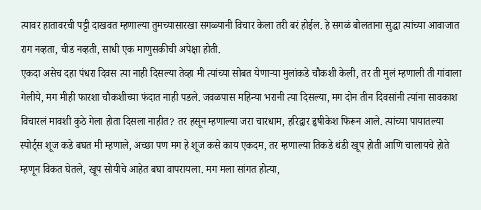त्यावर हातावरची पट्टी दाखवत म्हणाल्या तुमच्यासारखा सगळ्यानी विचार केला तरी बरं होईल. हे सगळं बोलताना सुद्धा त्यांच्या आवाजात राग नव्हता, चीड नव्हती, साधी एक माणुसकीची अपेक्षा होती.
एकदा असेच दहा पंधरा दिवस त्या नाही दिसल्या तेव्हा मी त्यांच्या सोबत येणाऱ्या मुलांकडे चौकशी केली, तर ती मुलं म्हणाली ती गांवाला गेलीये, मग मीही फारशा चौकशीच्या फंदात नाही पडले. जवळपास महिन्या भरानी त्या दिसल्या, मग दोन तीन दिवसांनी त्यांना सावकाश विचारलं मावशी कुठे गेला होता दिसला नाहीत? तर हसून म्हणाल्या जरा चारधाम, हरिद्वार हृषीकेश फिरून आले. त्यांच्या पायातल्या स्पोर्ट्स शूज कडे बघत मी म्हणाले, अच्छा पण मग हे शूज कसे काय एकदम, तर म्हणाल्या तिकडे थंडी खूप होती आणि चालायचे होते म्हणून विकत घेतले, खूप सोयीचे आहेत बघा वापरायला. मग मला सांगत होत्या,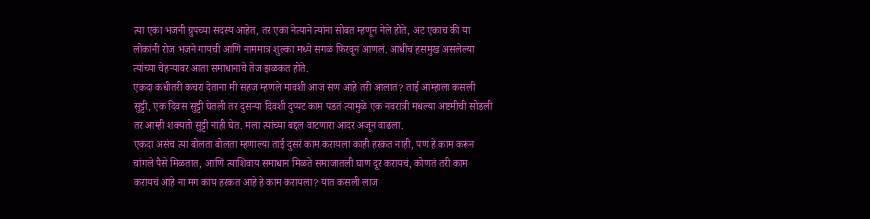त्या एका भजनी ग्रुपच्या सदस्य आहेत, तर एका नेत्याने त्यांना सोबत म्हणून नेले होते, अट एकाच की या लोकांनी रोज भजने गायची आणि नाममात्र शुल्का मध्ये सगळं फिरवून आणलं. आधीच हसमुख असलेल्या त्यांच्या चेहऱ्यावर आता समाधानाचे तेज झळकत होते.
एकदा कधीतरी कचरा देताना मी सहज म्हणले मावशी आज सण आहे तरी आलात? ताई आम्हाला कसली सुट्टी, एक दिवस सुट्टी घेतली तर दुसऱ्या दिवशी दुप्पट काम पडतं त्यामुळे एक नवरात्री मधल्या अष्टमीची सोडली तर आम्ही शक्यतो सुट्टी नाही घेत. मला त्यांच्या बद्दल वाटणारा आदर अजून वाढला.
एकदा असंच त्या बोलता बोलता म्हणाल्या ताई दुसरं काम करायला काही हरकत नाही, पण हे काम करून चांगले पैसे मिळतात, आणि त्याशिवाय समाधान मिळते समाजातली घाण दूर करायचं, कोणतं तरी काम करायचं आहे ना मग काय हरकत आहे हे काम करायला? यात कसली लाज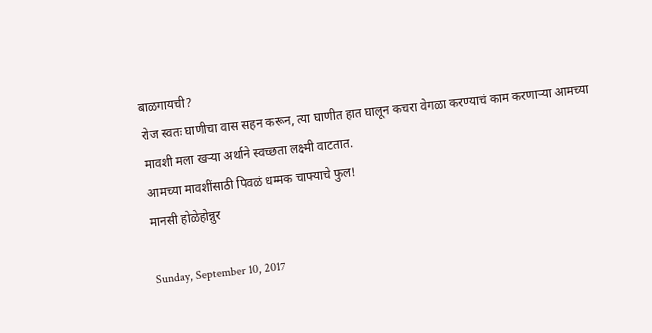बाळगायची?
रोज स्वतः घाणीचा वास सहन करून, त्या घाणीत हात घालून कचरा वेगळा करण्याचं काम करणाऱ्या आमच्या मावशी मला खऱ्या अर्थाने स्वच्छता लक्ष्मी वाटतात.
आमच्या मावशींसाठी पिवळं धम्मक चाफ्याचे फुल!
मानसी होळेहोन्नुर

Sunday, September 10, 2017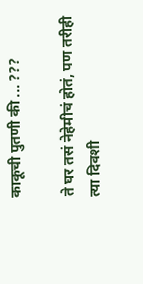काकूची पुतणी की ... ???

ते घर तसं नेहेमीचं होतं, पण तरीही त्या दिवशी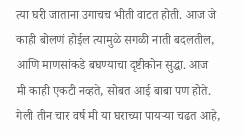त्या घरी जाताना उगाचच भीती वाटत होती. आज जे काही बोलणं होईल त्यामुळे सगळी नाती बदलतील, आणि माणसांकडे बघण्याचा दृष्टीकोन सुद्धा. आज मी काही एकटी नव्हते, सोबत आई बाबा पण होते. गेली तीन चार वर्ष मी या घराच्या पायऱ्या चढत आहे,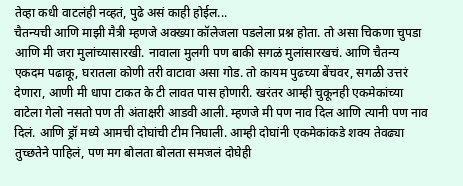तेव्हा कधी वाटलंही नव्हतं, पुढे असं काही होईल...
चैतन्यची आणि माझी मैत्री म्हणजे अक्ख्या कॉलेजला पडलेला प्रश्न होता. तो असा चिकणा चुपडा आणि मी जरा मुलांच्यासारखी. नावाला मुलगी पण बाकी सगळं मुलांसारखचं. आणि चैतन्य एकदम पढाकू, घरातला कोणी तरी वाटावा असा गोड. तो कायम पुढच्या बेंचवर, सगळी उत्तरं देणारा, आणी मी धापा टाकत के टी लावत पास होणारी. खरंतर आम्ही चुकूनही एकमेकांच्या वाटेला गेलो नसतो पण ती अंताक्षरी आडवी आली. म्हणजे मी पण नाव दिल आणि त्यानी पण नाव दिलं. आणि ड्रॉ मध्ये आमची दोघांची टीम निघाली. आम्ही दोघांनी एकमेकांकडे शक्य तेवढ्या तुच्छतेने पाहिलं, पण मग बोलता बोलता समजलं दोघेही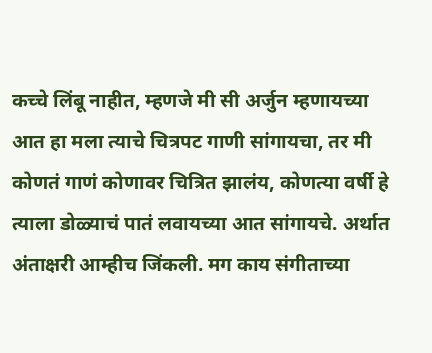कच्चे लिंबू नाहीत, म्हणजे मी सी अर्जुन म्हणायच्या आत हा मला त्याचे चित्रपट गाणी सांगायचा, तर मी कोणतं गाणं कोणावर चित्रित झालंय, कोणत्या वर्षी हे त्याला डोळ्याचं पातं लवायच्या आत सांगायचे. अर्थात  अंताक्षरी आम्हीच जिंकली. मग काय संगीताच्या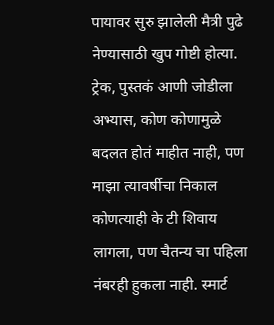पायावर सुरु झालेली मैत्री पुढे नेण्यासाठी खुप गोष्टी होत्या. ट्रेक, पुस्तकं आणी जोडीला अभ्यास, कोण कोणामुळे बदलत होतं माहीत नाही, पण माझा त्यावर्षीचा निकाल कोणत्याही के टी शिवाय लागला, पण चैतन्य चा पहिला नंबरही हुकला नाही. स्मार्ट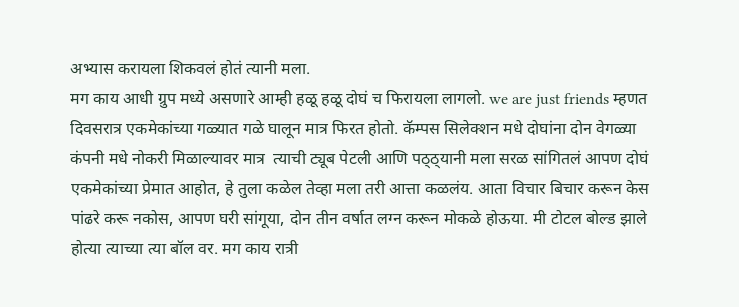अभ्यास करायला शिकवलं होतं त्यानी मला.
मग काय आधी ग्रुप मध्ये असणारे आम्ही हळू हळू दोघं च फिरायला लागलो. we are just friends म्हणत दिवसरात्र एकमेकांच्या गळ्यात गळे घालून मात्र फिरत होतो. कॅम्पस सिलेक्शन मधे दोघांना दोन वेगळ्या कंपनी मधे नोकरी मिळाल्यावर मात्र  त्याची ट्यूब पेटली आणि पठ्ठ्यानी मला सरळ सांगितलं आपण दोघं एकमेकांच्या प्रेमात आहोत, हे तुला कळेल तेव्हा मला तरी आत्ता कळलंय. आता विचार बिचार करून केस पांढरे करू नकोस, आपण घरी सांगूया, दोन तीन वर्षात लग्न करून मोकळे होऊया. मी टोटल बोल्ड झाले होत्या त्याच्या त्या बॉल वर. मग काय रात्री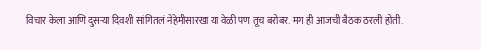विचार केला आणि दुसऱ्या दिवशी सांगितलं नेहेमीसारखा या वेळी पण तूच बरोबर. मग ही आजची बैठक ठरली होती.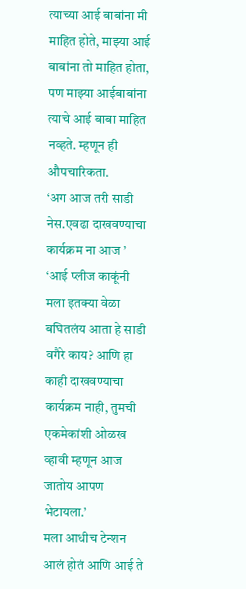त्याच्या आई बाबांना मी माहित होते, माझ्या आई बाबांना तो माहित होता, पण माझ्या आईबाबांना त्याचे आई बाबा माहित नव्हते. म्हणून ही औपचारिकता.
‘अग आज तरी साडी नेस.एवढा दाखवण्याचा कार्यक्रम ना आज ’
‘आई प्लीज काकूंनी मला इतक्या वेळा बघितलंय आता हे साडी वगैरे काय? आणि हा काही दाखवण्याचा कार्यक्रम नाही, तुमची एकमेकांशी ओळख व्हावी म्हणून आज जातोय आपण भेटायला.’
मला आधीच टेन्शन आलं होतं आणि आई ते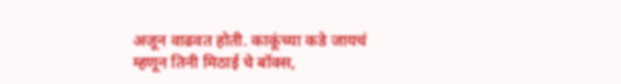अजून वाढवत होती. काकूंच्या कडे जायचं म्हणून तिनी मिठाई चे बॉक्स,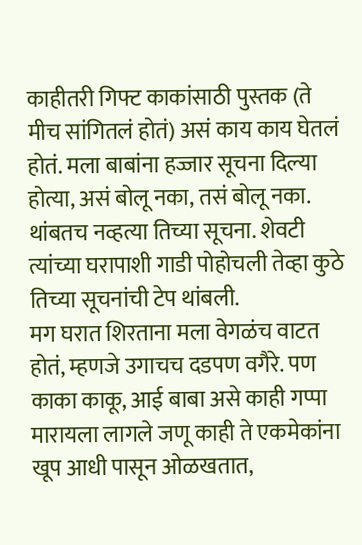काहीतरी गिफ्ट काकांसाठी पुस्तक (ते मीच सांगितलं होतं) असं काय काय घेतलं होतं. मला बाबांना हज्जार सूचना दिल्या होत्या, असं बोलू नका, तसं बोलू नका. थांबतच नव्हत्या तिच्या सूचना. शेवटी त्यांच्या घरापाशी गाडी पोहोचली तेव्हा कुठे तिच्या सूचनांची टेप थांबली.
मग घरात शिरताना मला वेगळंच वाटत होतं, म्हणजे उगाचच दडपण वगैरे. पण काका काकू, आई बाबा असे काही गप्पा मारायला लागले जणू काही ते एकमेकांना खूप आधी पासून ओळखतात,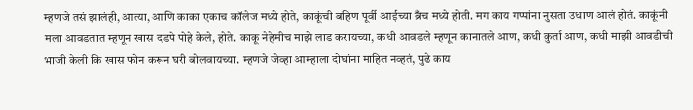म्हणजे तसं झालंही, आत्या, आणि काका एकाच कॉलेज मध्ये होते, काकूंची बहिण पूर्वी आईच्या ब्रँच मध्ये होती. मग काय गप्पांना नुसता उधाण आलं होतं. काकूंनी मला आवडतात म्हणून खास दडपे पोहे केले, होते. काकू नेहेमीच माझे लाड करायच्या, कधी आवडले म्हणून कानातले आण, कधी कुर्ता आण, कधी माझी आवडीची भाजी केली कि खास फोन करून घरी बोलवायच्या. म्हणजे जेव्हा आम्हाला दोघांना माहित नव्हतं, पुढे काय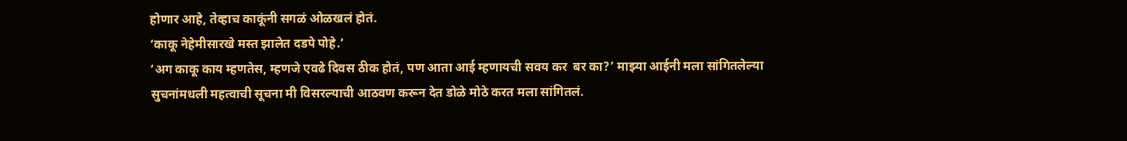होणार आहे, तेव्हाच काकूंनी सगळं ओळखलं होतं.
‘काकू नेहेमीसारखे मस्त झालेत दडपे पोहे.’
‘अग काकू काय म्हणतेस, म्हणजे एवढे दिवस ठीक होतं, पण आता आई म्हणायची सवय कर  बर का?’ माझ्या आईनी मला सांगितलेल्या सुचनांमधली महत्वाची सूचना मी विसरल्याची आठवण करून देत डोळे मोठे करत मला सांगितलं.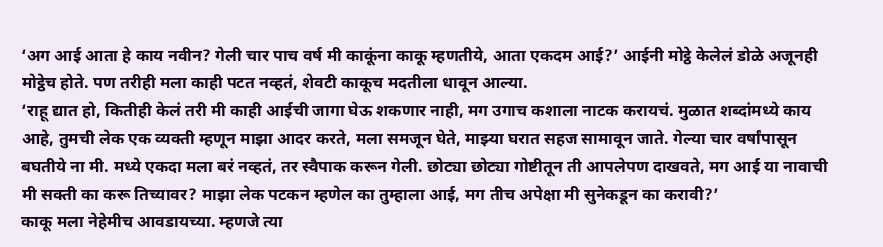‘अग आई आता हे काय नवीन? गेली चार पाच वर्ष मी काकूंना काकू म्हणतीये, आता एकदम आई?’ आईनी मोट्ठे केलेलं डोळे अजूनही मोट्ठेच होते. पण तरीही मला काही पटत नव्हतं, शेवटी काकूच मदतीला धावून आल्या.
‘राहू द्यात हो, कितीही केलं तरी मी काही आईची जागा घेऊ शकणार नाही, मग उगाच कशाला नाटक करायचं. मुळात शब्दांमध्ये काय आहे, तुमची लेक एक व्यक्ती म्हणून माझा आदर करते, मला समजून घेते, माझ्या घरात सहज सामावून जाते. गेल्या चार वर्षांपासून बघतीये ना मी. मध्ये एकदा मला बरं नव्हतं, तर स्वैपाक करून गेली. छोट्या छोट्या गोष्टीतून ती आपलेपण दाखवते, मग आई या नावाची मी सक्ती का करू तिच्यावर? माझा लेक पटकन म्हणेल का तुम्हाला आई, मग तीच अपेक्षा मी सुनेकडून का करावी?’
काकू मला नेहेमीच आवडायच्या. म्हणजे त्या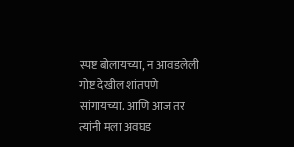स्पष्ट बोलायच्या, न आवडलेली गोष्ट देखील शांतपणे सांगायच्या. आणि आज तर त्यांनी मला अवघड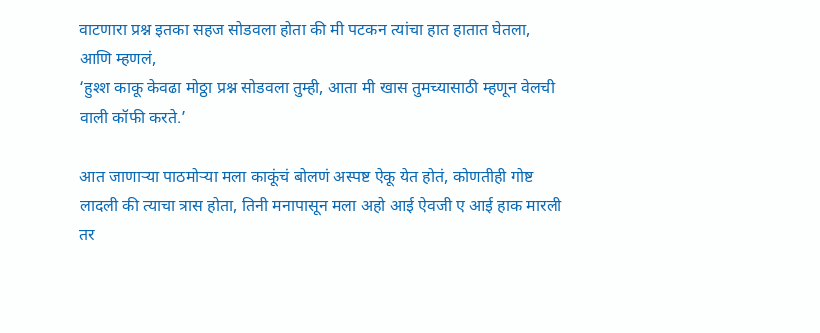वाटणारा प्रश्न इतका सहज सोडवला होता की मी पटकन त्यांचा हात हातात घेतला, आणि म्हणलं,
‘हुश्श काकू केवढा मोठ्ठा प्रश्न सोडवला तुम्ही, आता मी खास तुमच्यासाठी म्हणून वेलची वाली कॉफी करते.’

आत जाणाऱ्या पाठमोऱ्या मला काकूंचं बोलणं अस्पष्ट ऐकू येत होतं, कोणतीही गोष्ट लादली की त्याचा त्रास होता, तिनी मनापासून मला अहो आई ऐवजी ए आई हाक मारली तर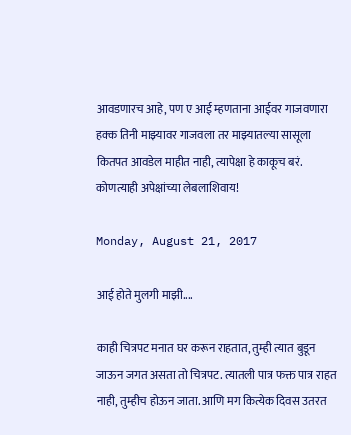आवडणारच आहे, पण ए आई म्हणताना आईवर गाजवणारा हक्क तिनी माझ्यावर गाजवला तर माझ्यातल्या सासूला कितपत आवडेल माहीत नाही, त्यापेक्षा हे काकूच बरं. कोणत्याही अपेक्षांच्या लेबलाशिवाय!

Monday, August 21, 2017

आई होते मुलगी माझी....

काही चित्रपट मनात घर करून राहतात, तुम्ही त्यात बुडून जाऊन जगत असता तो चित्रपट. त्यातली पात्र फक्त पात्र राहत नाही, तुम्हीच होऊन जाता. आणि मग कित्येक दिवस उतरत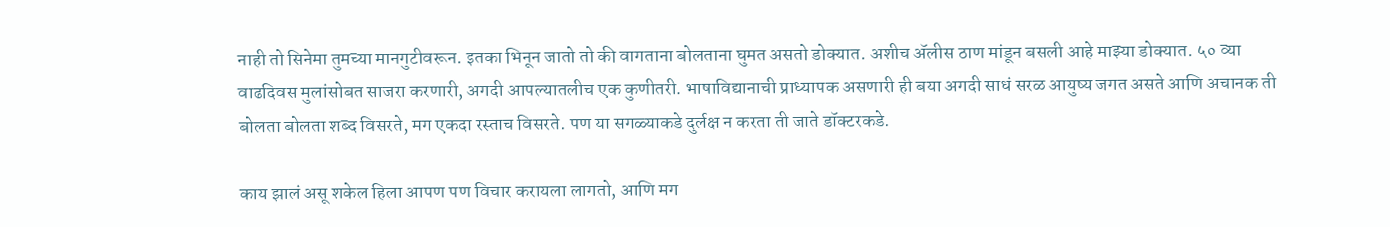नाही तो सिनेमा तुमच्या मानगुटीवरून. इतका भिनून जातो तो की वागताना बोलताना घुमत असतो डोक्यात. अशीच ॲलीस ठाण मांडून बसली आहे माझ्या डोक्यात. ५० व्या वाढदिवस मुलांसोबत साजरा करणारी, अगदी आपल्यातलीच एक कुणीतरी. भाषाविद्यानाची प्राध्यापक असणारी ही बया अगदी साधं सरळ आयुष्य जगत असते आणि अचानक ती बोलता बोलता शब्द विसरते, मग एकदा रस्ताच विसरते. पण या सगळ्याकडे दुर्लक्ष न करता ती जाते डॉक्टरकडे.

काय झालं असू शकेल हिला आपण पण विचार करायला लागतो, आणि मग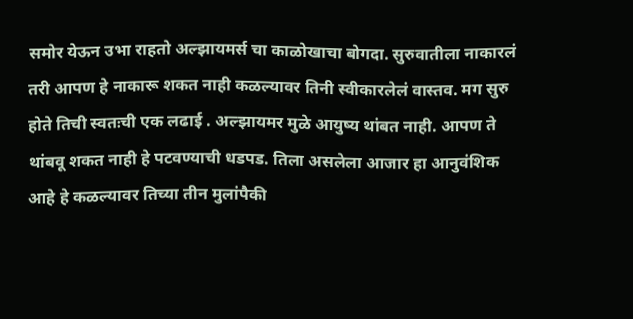समोर येऊन उभा राहतो अल्झायमर्स चा काळोखाचा बोगदा. सुरुवातीला नाकारलं तरी आपण हे नाकारू शकत नाही कळल्यावर तिनी स्वीकारलेलं वास्तव. मग सुरु होते तिची स्वतःची एक लढाई . अल्झायमर मुळे आयुष्य थांबत नाही. आपण ते थांबवू शकत नाही हे पटवण्याची धडपड. तिला असलेला आजार हा आनुवंशिक आहे हे कळल्यावर तिच्या तीन मुलांपैकी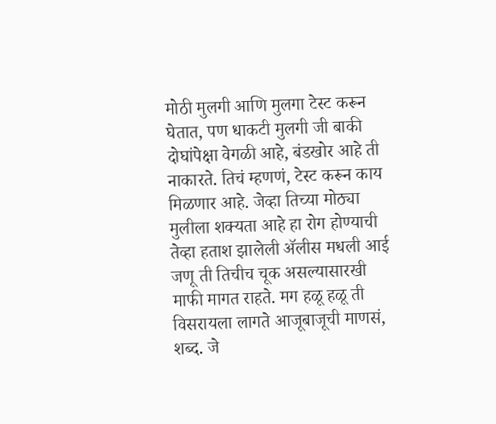मोठी मुलगी आणि मुलगा टेस्ट करून घेतात, पण धाकटी मुलगी जी बाकी दोघांपेक्षा वेगळी आहे, बंडखोर आहे ती नाकारते. तिचं म्हणणं, टेस्ट करून काय मिळणार आहे. जेव्हा तिच्या मोठ्या मुलीला शक्यता आहे हा रोग होण्याची तेव्हा हताश झालेली ॲलीस मधली आई जणू ती तिचीच चूक असल्यासारखी माफी मागत राहते. मग हळू हळू ती विसरायला लागते आजूबाजूची माणसं, शब्द. जे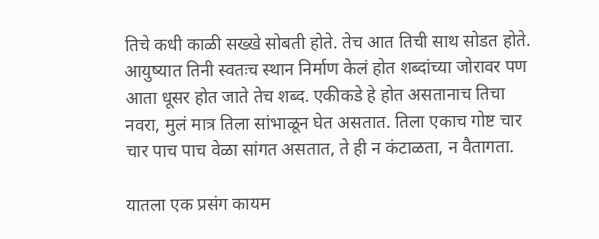तिचे कधी काळी सख्खे सोबती होते. तेच आत तिची साथ सोडत होते. आयुष्यात तिनी स्वतःच स्थान निर्माण केलं होत शब्दांच्या जोरावर पण आता धूसर होत जाते तेच शब्द. एकीकडे हे होत असतानाच तिचा नवरा, मुलं मात्र तिला सांभाळून घेत असतात. तिला एकाच गोष्ट चार चार पाच पाच वेळा सांगत असतात, ते ही न कंटाळता, न वैतागता.

यातला एक प्रसंग कायम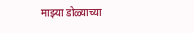माझ्या डोळ्याच्या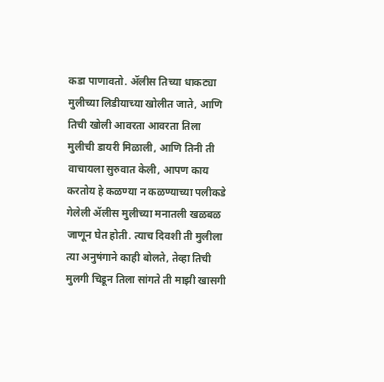कडा पाणावतो. ॲलीस तिच्या धाकट्या मुलीच्या लिडीयाच्या खोलीत जाते, आणि तिची खोली आवरता आवरता तिला मुलीची डायरी मिळाली, आणि तिनी ती वाचायला सुरुवात केली, आपण काय करतोय हे कळण्या न कळण्याच्या पलीकडे गेलेली ॲलीस मुलीच्या मनातली खळबळ जाणून घेत होती. त्याच दिवशी ती मुलीला त्या अनुषंगाने काही बोलते, तेव्हा तिची मुलगी चिडून तिला सांगते ती माझी खासगी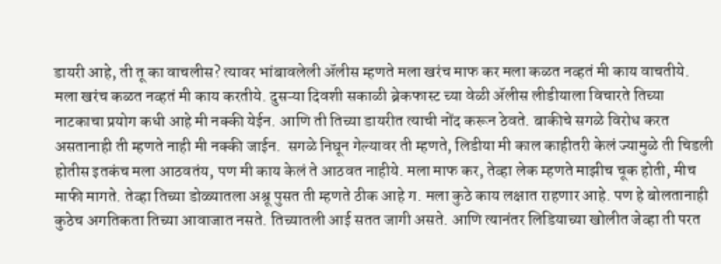डायरी आहे, ती तू का वाचलीस? त्यावर भांबावलेली ॲलीस म्हणते मला खरंच माफ कर मला कळत नव्हतं मी काय वाचतीये. मला खरंच कळत नव्हतं मी काय करतीये. दुसऱ्या दिवशी सकाळी ब्रेकफास्ट च्या वेळी ॲलीस लीडीयाला विचारते तिच्या नाटकाचा प्रयोग कधी आहे मी नक्की येईन. आणि ती तिच्या डायरीत त्याची नोंद करून ठेवते. बाकीचे सगळे विरोध करत असतानाही ती म्हणते नाही मी नक्की जाईन.  सगळे निघून गेल्यावर ती म्हणते, लिडीया मी काल काहीतरी केलं ज्यामुळे ती चिडली होतीस इतकंच मला आठवतंय, पण मी काय केलं ते आठवत नाहीये. मला माफ कर, तेव्हा लेक म्हणते माझीच चूक होती, मीच माफी मागते. तेव्हा तिच्या डोळ्यातला अश्रू पुसत ती म्हणते ठीक आहे ग. मला कुठे काय लक्षात राहणार आहे. पण हे बोलतानाही कुठेच अगतिकता तिच्या आवाजात नसते. तिच्यातली आई सतत जागी असते. आणि त्यानंतर लिडियाच्या खोलीत जेव्हा ती परत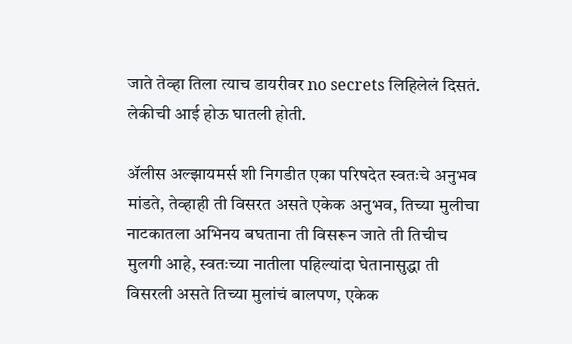जाते तेव्हा तिला त्याच डायरीवर no secrets लिहिलेलं दिसतं. लेकीची आई होऊ घातली होती.

ॲलीस अल्झायमर्स शी निगडीत एका परिषदेत स्वतःचे अनुभव मांडते, तेव्हाही ती विसरत असते एकेक अनुभव, तिच्या मुलीचा नाटकातला अभिनय बघताना ती विसरून जाते ती तिचीच मुलगी आहे, स्वतःच्या नातीला पहिल्यांदा घेतानासुद्धा ती विसरली असते तिच्या मुलांचं बालपण, एकेक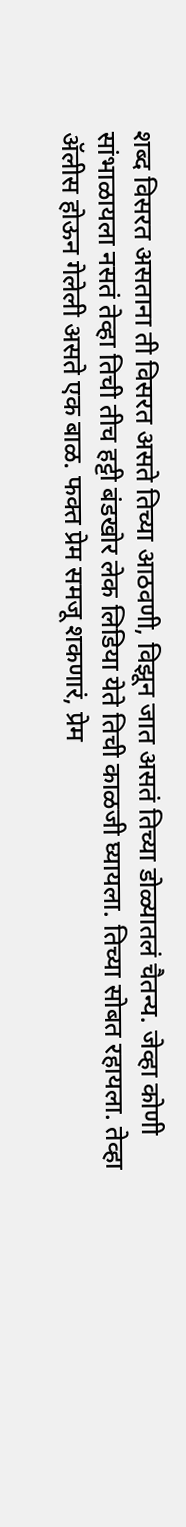शब्द विसरत असताना ती विसरत असते तिच्या आठवणी, विझून जात असतं तिच्या डोळ्यातलं चैतन्य. जेव्हा कोणी सांभाळायला नसतं तेव्हा तिची तीच हट्टी बंडखोर लेक लिडिया येते तिची काळजी घ्यायला. तिच्या सोबत रहायला. तेव्हा ॲलीस होऊन गेलेली असते एक बाळ. फक्त प्रेम समजू शकणारं, प्रेम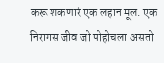करू शकणारं एक लहान मूल. एक निरागस जीव जो पोहोचला असतो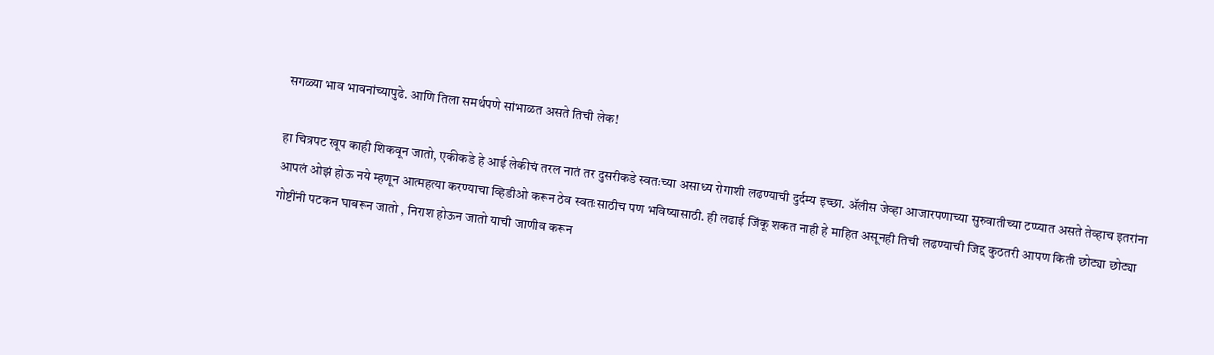सगळ्या भाव भावनांच्यापुढे. आणि तिला समर्थपणे सांभाळत असते तिची लेक!

हा चित्रपट खूप काही शिकवून जातो, एकीकडे हे आई लेकीचं तरल नातं तर दुसरीकडे स्वतःच्या असाध्य रोगाशी लढण्याची दुर्दम्य इच्छा. ॲलीस जेव्हा आजारपणाच्या सुरुवातीच्या टप्प्यात असते तेव्हाच इतरांना आपलं ओझं होऊ नये म्हणून आत्महत्या करण्याचा व्हिडीओ करून ठेव स्वतःसाठीच पण भविष्यासाठी. ही लढाई जिंकू शकत नाही हे माहित असूनही तिची लढण्याची जिद्द कुठतरी आपण किती छोट्या छोट्या गोष्टींनी पटकन घाबरून जातो , निराश होऊन जातो याची जाणीव करून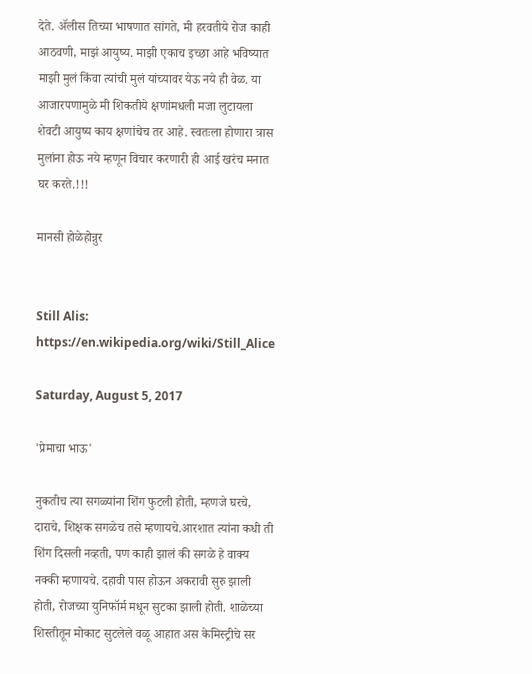देते. ॲलीस तिच्या भाषणात सांगते, मी हरवतीये रोज काही आठवणी, माझं आयुष्य. माझी एकाच इच्छा आहे भविष्यात माझी मुलं किंवा त्यांची मुलं यांच्यावर येऊ नये ही वेळ. या आजारपणामुळे मी शिकतीये क्षणांमधली मजा लुटायला शेवटी आयुष्य काय क्षणांचेच तर आहे. स्वतःला होणारा त्रास मुलांना होऊ नये म्हणून विचार करणारी ही आई खरंच मनात घर करते.!!!

मानसी होळेहोन्नुर


Still Alis:  https://en.wikipedia.org/wiki/Still_Alice

Saturday, August 5, 2017

'प्रेमाचा भाऊ'

नुकतीच त्या सगळ्यांना शिंग फुटली होती, म्हणजे घरचे, दाराचे, शिक्षक सगळेच तसे म्हणायचे.आरशात त्यांना कधी ती शिंग दिसली नव्हती, पण काही झालं की सगळे हे वाक्य नक्की म्हणायचे. दहावी पास होऊन अकरावी सुरु झाली होती, रोजच्या युनिफॉर्म मधून सुटका झाली होती. शाळेच्या शिस्तीतून मोकाट सुटलेले वळू आहात अस केमिस्ट्रीचे सर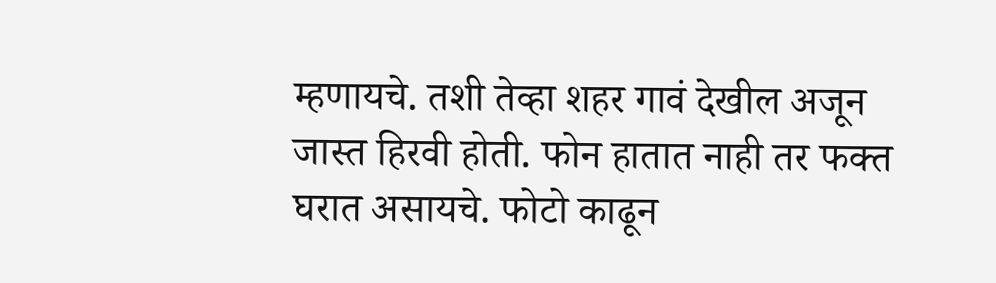म्हणायचे. तशी तेव्हा शहर गावं देखील अजून जास्त हिरवी होती. फोन हातात नाही तर फक्त घरात असायचे. फोटो काढून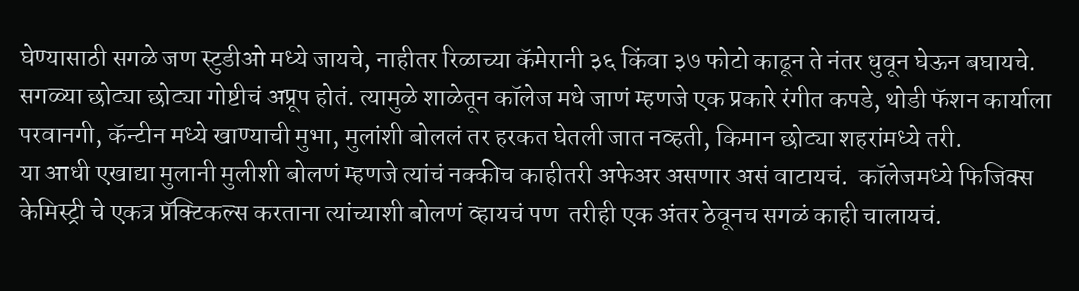घेण्यासाठी सगळे जण स्टुडीओ मध्ये जायचे, नाहीतर रिळाच्या कॅमेरानी ३६ किंवा ३७ फोटो काढून ते नंतर धुवून घेऊन बघायचे. सगळ्या छोट्या छोट्या गोष्टीचं अप्रूप होतं. त्यामुळे शाळेतून कॉलेज मधे जाणं म्हणजे एक प्रकारे रंगीत कपडे, थोडी फॅशन कार्याला परवानगी, कॅन्टीन मध्ये खाण्याची मुभा, मुलांशी बोललं तर हरकत घेतली जात नव्हती, किमान छोट्या शहरांमध्ये तरी.
या आधी एखाद्या मुलानी मुलीशी बोलणं म्हणजे त्यांचं नक्कीच काहीतरी अफेअर असणार असं वाटायचं.  कॉलेजमध्ये फिजिक्स केमिस्ट्री चे एकत्र प्रॅक्टिकल्स करताना त्यांच्याशी बोलणं व्हायचं पण  तरीही एक अंतर ठेवूनच सगळं काही चालायचं.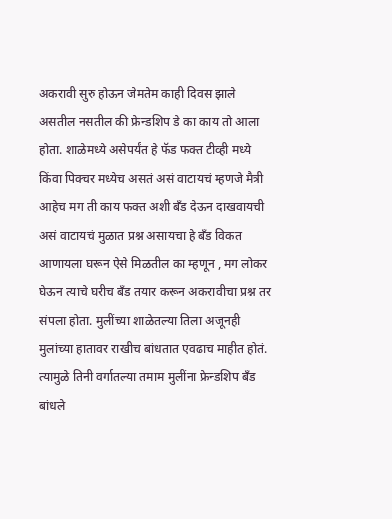अकरावी सुरु होऊन जेमतेम काही दिवस झाले असतील नसतील की फ्रेन्डशिप डे का काय तो आला होता. शाळेमध्ये असेपर्यंत हे फॅड फक्त टीव्ही मध्ये किंवा पिक्चर मध्येच असतं असं वाटायचं म्हणजे मैत्री आहेच मग ती काय फक्त अशी बँड देऊन दाखवायची असं वाटायचं मुळात प्रश्न असायचा हे बँड विकत आणायला घरून ऐसे मिळतील का म्हणून , मग लोकर घेऊन त्याचे घरीच बँड तयार करून अकरावीचा प्रश्न तर संपला होता. मुलींच्या शाळेतल्या तिला अजूनही मुलांच्या हातावर राखीच बांधतात एवढाच माहीत होतं. त्यामुळे तिनी वर्गातल्या तमाम मुलींना फ्रेन्डशिप बँड बांधले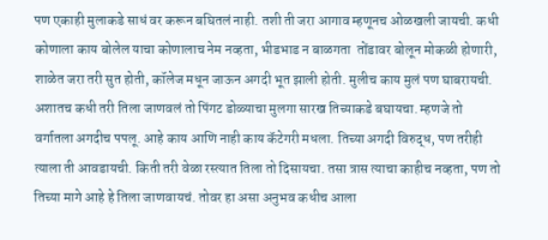पण एकाही मुलाकडे साधं वर करून बघितलं नाही. तशी ती जरा आगाव म्हणूनच ओळखली जायची. कधी कोणाला काय बोलेल याचा कोणालाच नेम नव्हता, भीडभाड न बाळगता  तोंडावर बोलून मोकळी होणारी, शाळेत जरा तरी सुत होती, कॉलेज मधून जाऊन अगदी भूत झाली होती. मुलीच काय मुलं पण घाबरायची.
अशातच कधी तरी तिला जाणवलं तो पिंगट डोळ्याचा मुलगा सारख तिच्याकडे बघायचा. म्हणजे तो वर्गातला अगदीच पपलू. आहे काय आणि नाही काय कॅटेगरी मधला. तिच्या अगदी विरुद्ध, पण तरीही त्याला ती आवडायची. किती तरी वेळा रस्त्यात तिला तो दिसायचा. तसा त्रास त्याचा काहीच नव्हता, पण तो तिच्या मागे आहे हे तिला जाणवायचं. तोवर हा असा अनुभव कधीच आला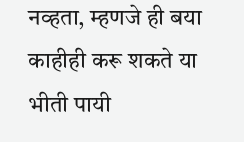नव्हता, म्हणजे ही बया काहीही करू शकते या भीती पायी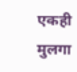एकही मुलगा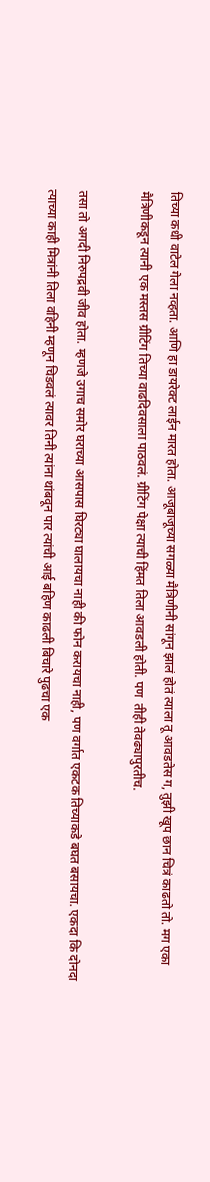तिच्या कधी वाटेल गेला नव्हता. आणि हा डायरेक्ट लाईन मारत होता. आजूबाजूच्या सगळ्या मैत्रिणीनी सांगून झालं होतं त्याला तू आवडतेस ग, तुझी खूप छान चित्रं काढतो तो. मग एका मैत्रिणीकडून त्यानी एक मस्तस ग्रीटिंग तिच्या वाढदिवसाला पाठवलं. ग्रीटिंग पेक्षा त्याची हिंमत तिला आवडली होती. पण  तीही तेवढ्यापुरतीच.

तसा तो अगदी निरुपद्रवी जीव होता. म्हणजे उगाच समोर घराच्या आसपास घिरट्या घालायचा नाही की फोन करायचा नाही, पण वर्गात एकटक तिच्याकडे बघत बसायचा. एकदा कि दोनदा त्याच्या काही मित्रांनी तिला वहिनी म्हणून चिडवलं त्यावर तिनी त्यांना थांबवून पार त्यांची आई बहिण काढली बिचारे पुढचा एक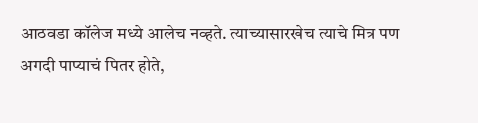आठवडा कॉलेज मध्ये आलेच नव्हते. त्याच्यासारखेच त्याचे मित्र पण अगदी पाप्याचं पितर होते,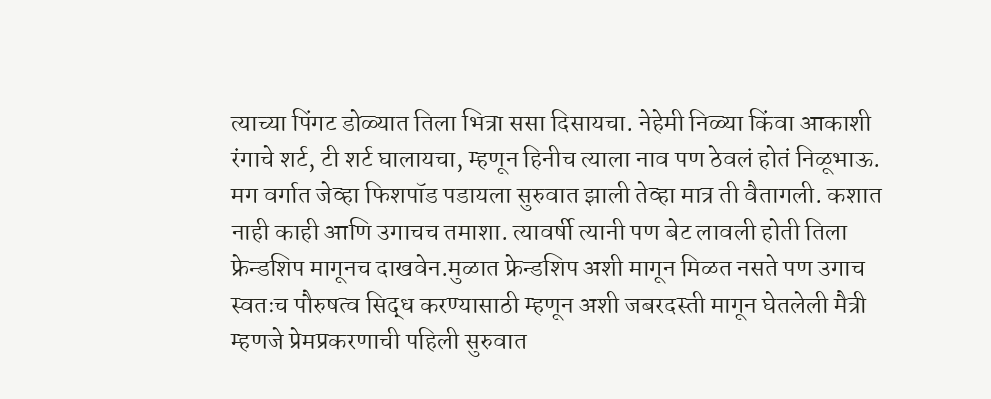त्याच्या पिंगट डोळ्यात तिला भित्रा ससा दिसायचा. नेहेमी निळ्या किंवा आकाशी रंगाचे शर्ट, टी शर्ट घालायचा, म्हणून हिनीच त्याला नाव पण ठेवलं होतं निळूभाऊ. मग वर्गात जेव्हा फिशपॉड पडायला सुरुवात झाली तेव्हा मात्र ती वैतागली. कशात नाही काही आणि उगाचच तमाशा. त्यावर्षी त्यानी पण बेट लावली होती तिला फ्रेन्डशिप मागूनच दाखवेन.मुळात फ्रेन्डशिप अशी मागून मिळत नसते पण उगाच स्वतःच पौरुषत्व सिद्ध करण्यासाठी म्हणून अशी जबरदस्ती मागून घेतलेली मैत्री म्हणजे प्रेमप्रकरणाची पहिली सुरुवात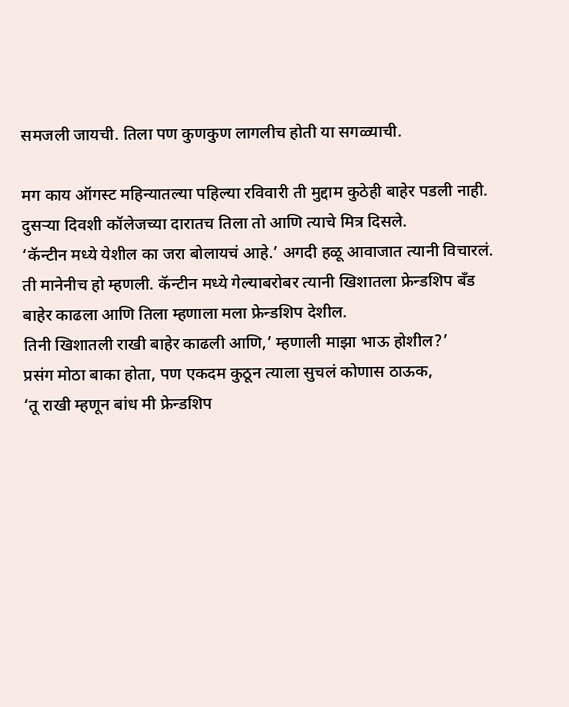समजली जायची. तिला पण कुणकुण लागलीच होती या सगळ्याची.

मग काय ऑगस्ट महिन्यातल्या पहिल्या रविवारी ती मुद्दाम कुठेही बाहेर पडली नाही. दुसऱ्या दिवशी कॉलेजच्या दारातच तिला तो आणि त्याचे मित्र दिसले.
‘कॅन्टीन मध्ये येशील का जरा बोलायचं आहे.’ अगदी हळू आवाजात त्यानी विचारलं. ती मानेनीच हो म्हणली. कॅन्टीन मध्ये गेल्याबरोबर त्यानी खिशातला फ्रेन्डशिप बँड बाहेर काढला आणि तिला म्हणाला मला फ्रेन्डशिप देशील.
तिनी खिशातली राखी बाहेर काढली आणि,’ म्हणाली माझा भाऊ होशील?’
प्रसंग मोठा बाका होता, पण एकदम कुठून त्याला सुचलं कोणास ठाऊक,
‘तू राखी म्हणून बांध मी फ्रेन्डशिप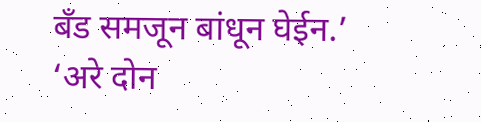बँड समजून बांधून घेईन.’
‘अरे दोन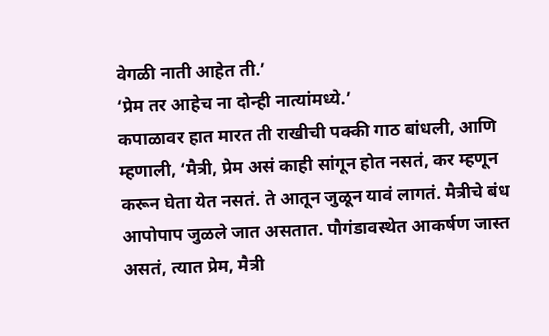वेगळी नाती आहेत ती.’
‘प्रेम तर आहेच ना दोन्ही नात्यांमध्ये.’
कपाळावर हात मारत ती राखीची पक्की गाठ बांधली, आणि म्हणाली, ‘मैत्री, प्रेम असं काही सांगून होत नसतं, कर म्हणून करून घेता येत नसतं. ते आतून जुळून यावं लागतं. मैत्रीचे बंध आपोपाप जुळले जात असतात. पौगंडावस्थेत आकर्षण जास्त असतं, त्यात प्रेम, मैत्री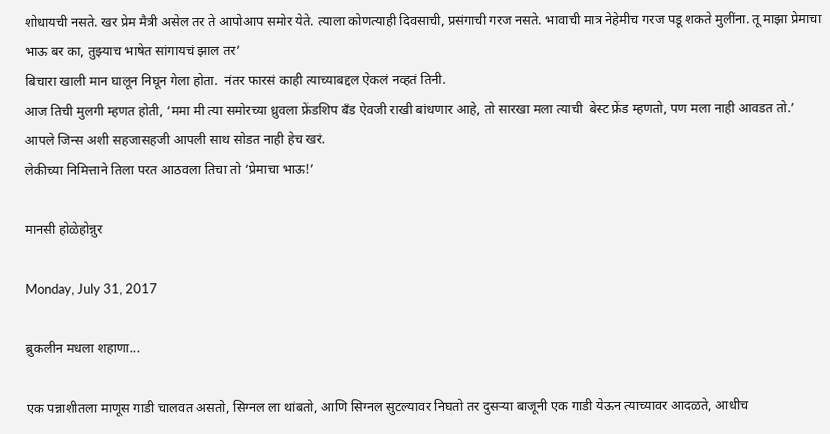शोधायची नसते. खर प्रेम मैत्री असेल तर ते आपोआप समोर येते. त्याला कोणत्याही दिवसाची, प्रसंगाची गरज नसते. भावाची मात्र नेहेमीच गरज पडू शकते मुलींना. तू माझा प्रेमाचा भाऊ बर का, तुझ्याच भाषेत सांगायचं झाल तर’
बिचारा खाली मान घालून निघून गेला होता.  नंतर फारसं काही त्याच्याबद्दल ऐकलं नव्हतं तिनी.
आज तिची मुलगी म्हणत होती, ‘ममा मी त्या समोरच्या ध्रुवला फ्रेंडशिप बँड ऐवजी राखी बांधणार आहे, तो सारखा मला त्याची  बेस्ट फ्रेंड म्हणतो, पण मला नाही आवडत तो.’
आपले जिन्स अशी सहजासहजी आपली साथ सोडत नाही हेच खरं.
लेकीच्या निमित्ताने तिला परत आठवला तिचा तो ‘प्रेमाचा भाऊ!’

मानसी होळेहोन्नुर

Monday, July 31, 2017

ब्रुकलीन मधला शहाणा...

एक पन्नाशीतला माणूस गाडी चालवत असतो, सिग्नल ला थांबतो, आणि सिग्नल सुटल्यावर निघतो तर दुसऱ्या बाजूनी एक गाडी येऊन त्याच्यावर आदळते, आधीच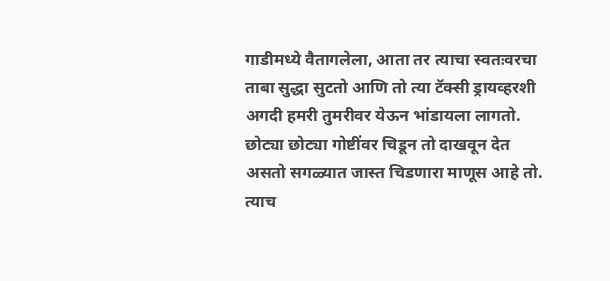गाडीमध्ये वैतागलेला, आता तर त्याचा स्वतःवरचा ताबा सुद्धा सुटतो आणि तो त्या टॅक्सी ड्रायव्हरशी अगदी हमरी तुमरीवर येऊन भांडायला लागतो. छोट्या छोट्या गोष्टींवर चिडून तो दाखवून देत असतो सगळ्यात जास्त चिडणारा माणूस आहे तो. त्याच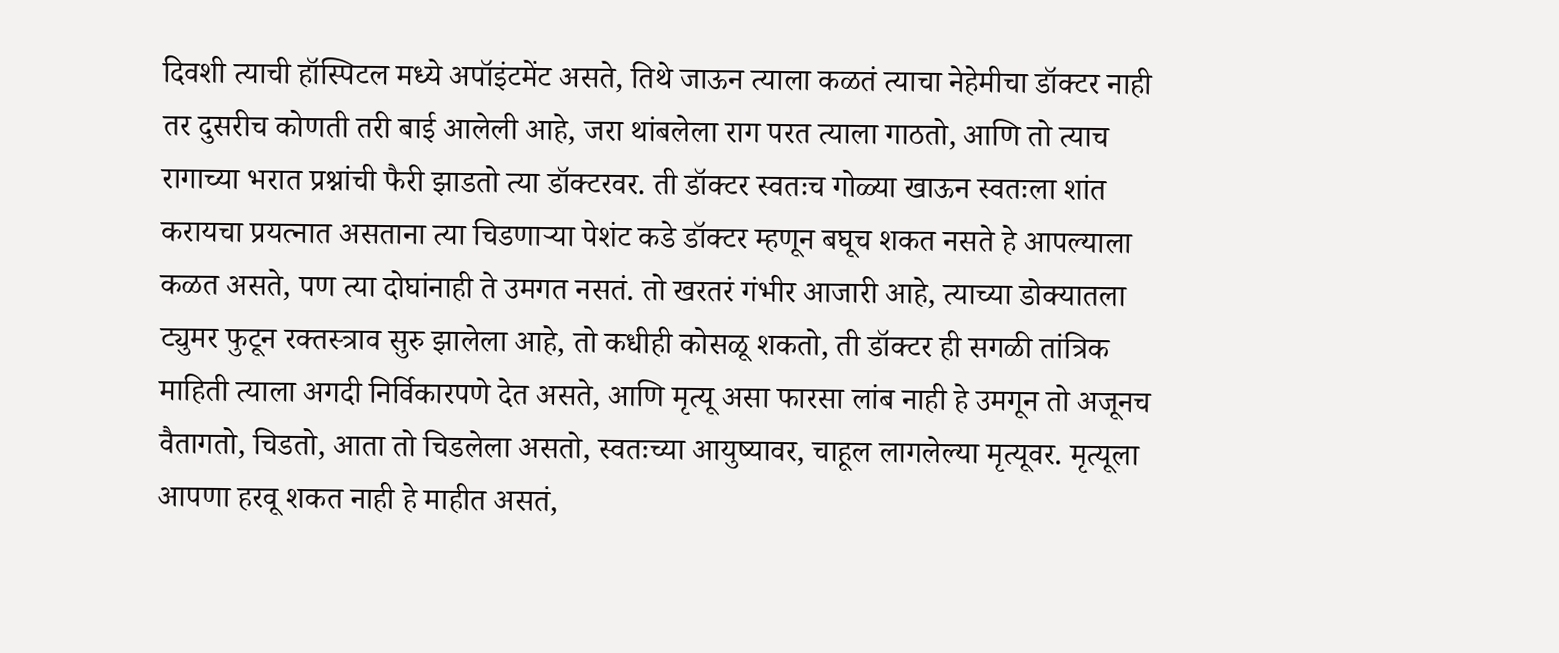दिवशी त्याची हॉस्पिटल मध्ये अपॉइंटमेंट असते, तिथे जाऊन त्याला कळतं त्याचा नेहेमीचा डॉक्टर नाही तर दुसरीच कोणती तरी बाई आलेली आहे, जरा थांबलेला राग परत त्याला गाठतो, आणि तो त्याच रागाच्या भरात प्रश्नांची फैरी झाडतो त्या डॉक्टरवर. ती डॉक्टर स्वतःच गोळ्या खाऊन स्वतःला शांत करायचा प्रयत्नात असताना त्या चिडणाऱ्या पेशंट कडे डॉक्टर म्हणून बघूच शकत नसते हे आपल्याला कळत असते, पण त्या दोघांनाही ते उमगत नसतं. तो खरतरं गंभीर आजारी आहे, त्याच्या डोक्यातला ट्युमर फुटून रक्तस्त्राव सुरु झालेला आहे, तो कधीही कोसळू शकतो, ती डॉक्टर ही सगळी तांत्रिक माहिती त्याला अगदी निर्विकारपणे देत असते, आणि मृत्यू असा फारसा लांब नाही हे उमगून तो अजूनच वैतागतो, चिडतो, आता तो चिडलेला असतो, स्वतःच्या आयुष्यावर, चाहूल लागलेल्या मृत्यूवर. मृत्यूला आपणा हरवू शकत नाही हे माहीत असतं,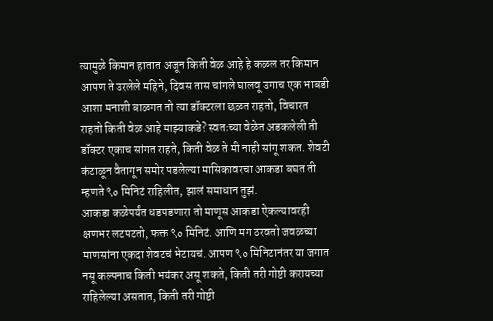त्यामुळे किमान हातात अजून किती वेळ आहे हे कळल तर किमान आपण ते उरलेले महिने, दिवस तास चांगले घालवू उगाच एक भाबडी आशा मनाशी बाळगत तो त्या डॉक्टरला छळत राहतो, विचारत राहतो किती वेळ आहे माझ्याकडे? स्वतःच्या वेळेत अडकलेली ती डॉक्टर एकाच सांगत राहते, किती वेळ ते मी नाही सांगू शकत. शेवटी कंटाळून वैतागून समोर पडलेल्या मासिकावरचा आकडा बघत ती म्हणते ९० मिनिटं राहिलीत, झालं समाधान तुझं.
आकडा कळेपर्यंत धडपडणारा तो माणूस आकडा ऐकल्यावरही क्षणभर लटपटतो, फक्त ९० मिनिटं. आणि मग ठरवतो जवळच्या माणसांना एकदा शेवटचं भेटायचं. आपण ९० मिनिटानंतर या जगात नसू कल्पनाच किती भयंकर असू शकते, किती तरी गोष्टी करायच्या राहिलेल्या असतात, किती तरी गोष्टी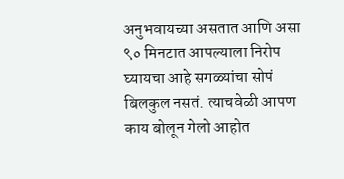अनुभवायच्या असतात आणि असा ९० मिनटात आपल्याला निरोप घ्यायचा आहे सगळ्यांचा सोपं बिलकुल नसतं. त्याचवेळी आपण काय बोलून गेलो आहोत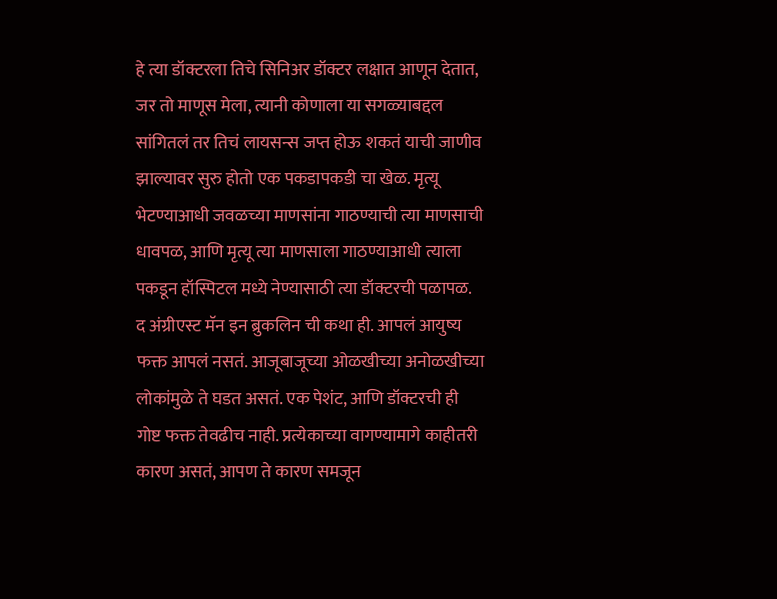हे त्या डॉक्टरला तिचे सिनिअर डॉक्टर लक्षात आणून देतात, जर तो माणूस मेला, त्यानी कोणाला या सगळ्याबद्दल सांगितलं तर तिचं लायसन्स जप्त होऊ शकतं याची जाणीव झाल्यावर सुरु होतो एक पकडापकडी चा खेळ. मृत्यू भेटण्याआधी जवळच्या माणसांना गाठण्याची त्या माणसाची धावपळ, आणि मृत्यू त्या माणसाला गाठण्याआधी त्याला पकडून हॉस्पिटल मध्ये नेण्यासाठी त्या डॉक्टरची पळापळ.
द अंग्रीएस्ट मॅन इन ब्रुकलिन ची कथा ही. आपलं आयुष्य फक्त आपलं नसतं. आजूबाजूच्या ओळखीच्या अनोळखीच्या लोकांमुळे ते घडत असतं. एक पेशंट, आणि डॉक्टरची ही गोष्ट फक्त तेवढीच नाही. प्रत्येकाच्या वागण्यामागे काहीतरी कारण असतं, आपण ते कारण समजून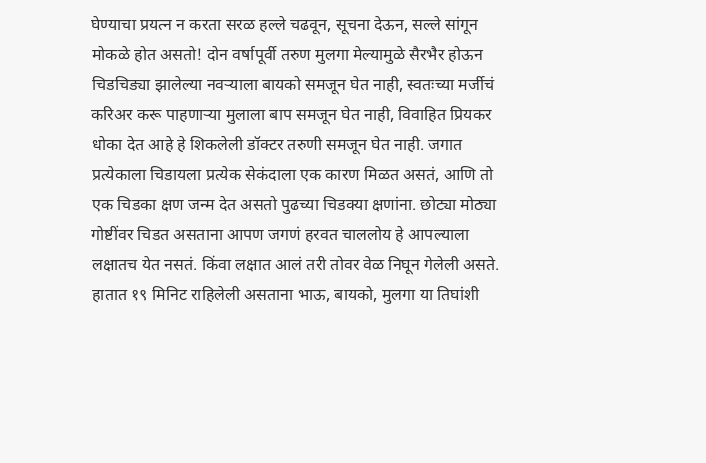घेण्याचा प्रयत्न न करता सरळ हल्ले चढवून, सूचना देऊन, सल्ले सांगून मोकळे होत असतो! दोन वर्षापूर्वी तरुण मुलगा मेल्यामुळे सैरभैर होऊन चिडचिड्या झालेल्या नवऱ्याला बायको समजून घेत नाही, स्वतःच्या मर्जीचं करिअर करू पाहणाऱ्या मुलाला बाप समजून घेत नाही, विवाहित प्रियकर धोका देत आहे हे शिकलेली डॉक्टर तरुणी समजून घेत नाही. जगात प्रत्येकाला चिडायला प्रत्येक सेकंदाला एक कारण मिळत असतं, आणि तो एक चिडका क्षण जन्म देत असतो पुढच्या चिडक्या क्षणांना. छोट्या मोठ्या गोष्टींवर चिडत असताना आपण जगणं हरवत चाललोय हे आपल्याला लक्षातच येत नसतं. किंवा लक्षात आलं तरी तोवर वेळ निघून गेलेली असते.
हातात १९ मिनिट राहिलेली असताना भाऊ, बायको, मुलगा या तिघांशी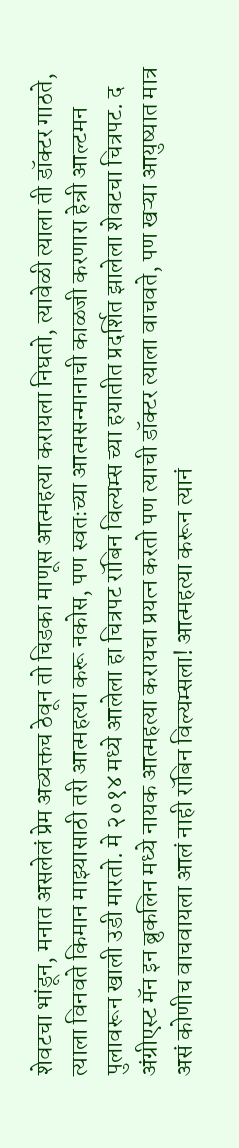शेवटचा भांडून, मनात असलेलं प्रेम अव्यक्तच ठेवून तो चिडका माणूस आत्महत्या करायला निघतो, त्यावेळी त्याला ती डॉक्टर गाठते, त्याला विनवते किमान माझ्यासाठी तरी आत्महत्या करू नकोस, पण स्वतःच्या आत्मसन्मानाची काळजी करणारा हेन्री आल्टमन पुलावरून खाली उडी मारतो. मे २०१४ मध्ये आलेला हा चित्रपट रॉबिन विल्यम्स च्या हयातीत प्रदर्शित झालेला शेवटचा चित्रपट. द अंग्रीएस्ट मॅन इन ब्रुकलिन मध्ये नायक आत्महत्या करायचा प्रयत्न करतो पण त्याची डॉक्टर त्याला वाचवते, पण खऱ्या आयुष्यात मात्र असं कोणीच वाचवायला आलं नाही रॉबिन विल्यम्सला! आत्महत्या करून त्यानं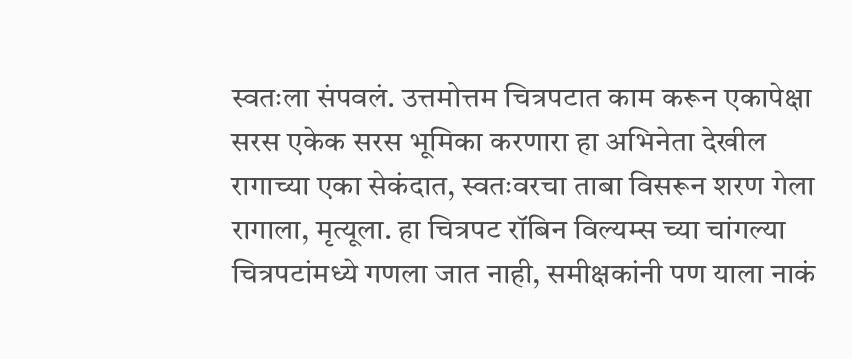स्वतःला संपवलं. उत्तमोत्तम चित्रपटात काम करून एकापेक्षा सरस एकेक सरस भूमिका करणारा हा अभिनेता देखील रागाच्या एका सेकंदात, स्वतःवरचा ताबा विसरून शरण गेला रागाला, मृत्यूला. हा चित्रपट रॉबिन विल्यम्स च्या चांगल्या चित्रपटांमध्ये गणला जात नाही, समीक्षकांनी पण याला नाकं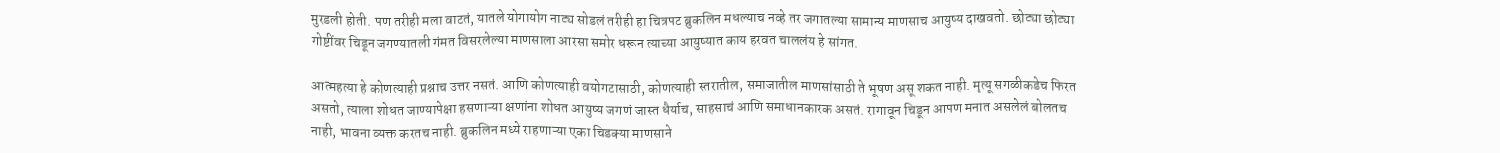मुरडली होती. पण तरीही मला वाटतं, यातले योगायोग नाट्य सोडलं तरीही हा चित्रपट ब्रुकलिन मधल्याच नव्हे तर जगातल्या सामान्य माणसाच आयुष्य दाखवतो. छोट्या छोट्या गोष्टींवर चिडून जगण्यातली गंमत विसरलेल्या माणसाला आरसा समोर धरून त्याच्या आयुष्यात काय हरवत चाललंय हे सांगत.

आत्महत्या हे कोणत्याही प्रश्नाच उत्तर नसतं. आणि कोणत्याही वयोगटासाठी, कोणत्याही स्तरातील, समाजातील माणसांसाठी ते भूषण असू शकत नाही. मृत्यू सगळीकडेच फिरत असतो, त्याला शोधत जाण्यापेक्षा हसणाऱ्या क्षणांना शोधत आयुष्य जगणं जास्त धैर्याच, साहसाचं आणि समाधानकारक असतं. रागावून चिडून आपण मनात असलेलं बोलतच नाही, भावना व्यक्त करतच नाही. ब्रुकलिन मध्ये राहणाऱ्या एका चिडक्या माणसाने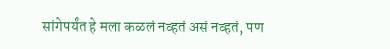सांगेपर्यंत हे मला कळलं नव्हतं असं नव्हतं, पण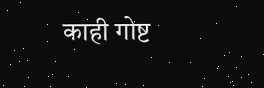काही गोष्ट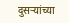दुसऱ्यांच्या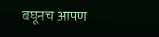बघूनच आपण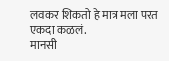लवकर शिकतो हे मात्र मला परत एकदा कळलं.
मानसी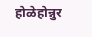होळेहोन्नुर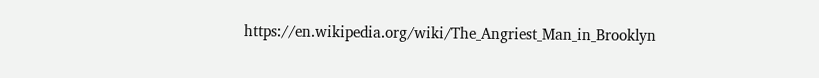https://en.wikipedia.org/wiki/The_Angriest_Man_in_Brooklyn